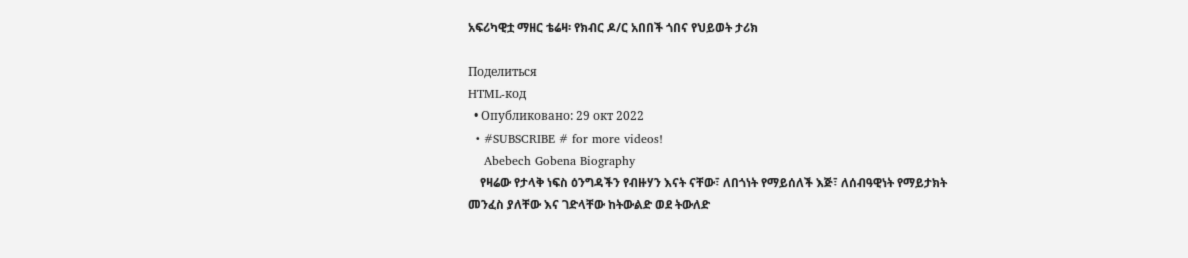አፍሪካዊቷ ማዘር ቴሬዛ፡ የክብር ዶ/ር አበበች ጎበና የህይወት ታሪክ

Поделиться
HTML-код
  • Опубликовано: 29 окт 2022
  • #SUBSCRIBE # for more videos!
    Abebech Gobena Biography
    የዛሬው የታላቅ ነፍስ ዕንግዳችን የብዙሃን እናት ናቸው፣ ለበጎነት የማይሰለች እጅ፣ ለሰብዓዊነት የማይታክት መንፈስ ያለቸው እና ገድላቸው ከትውልድ ወደ ትውለድ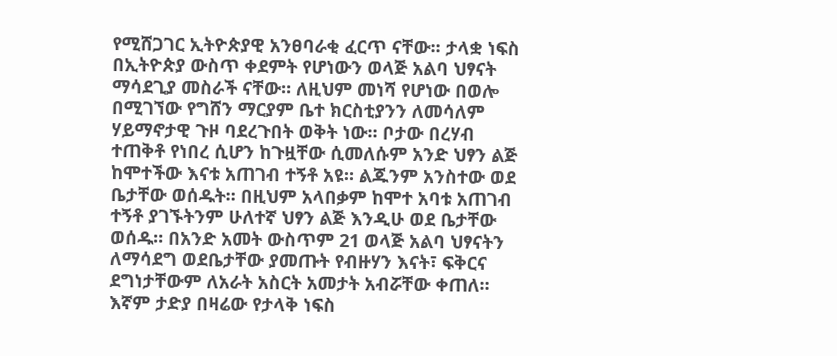የሚሸጋገር ኢትዮጵያዊ አንፀባራቂ ፈርጥ ናቸው፡፡ ታላቋ ነፍስ በኢትዮጵያ ውስጥ ቀደምት የሆነውን ወላጅ አልባ ህፃናት ማሳደጊያ መስራች ናቸው። ለዚህም መነሻ የሆነው በወሎ በሚገኘው የግሸን ማርያም ቤተ ክርስቲያንን ለመሳለም ሃይማኖታዊ ጉዞ ባደረጉበት ወቅት ነው። ቦታው በረሃብ ተጠቅቶ የነበረ ሲሆን ከጉዟቸው ሲመለሱም አንድ ህፃን ልጅ ከሞተችው እናቱ አጠገብ ተኝቶ አዩ። ልጁንም አንስተው ወደ ቤታቸው ወሰዱት። በዚህም አላበቃም ከሞተ አባቱ አጠገብ ተኝቶ ያገኙትንም ሁለተኛ ህፃን ልጅ እንዲሁ ወደ ቤታቸው ወሰዱ። በአንድ አመት ውስጥም 21 ወላጅ አልባ ህፃናትን ለማሳደግ ወደቤታቸው ያመጡት የብዙሃን እናት፣ ፍቅርና ደግነታቸውም ለአራት አስርት አመታት አብሯቸው ቀጠለ። እኛም ታድያ በዛሬው የታላቅ ነፍስ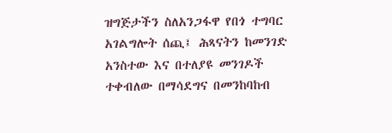ዝግጅታችን ስለአንጋፋዋ የበጎ ተግባር አገልግሎት ሰጪ፤ ሕጻናትን ከመንገድ አንስተው እና በተለያዩ መንገዶች ተቀብለው በማሳደግና በመንከባከብ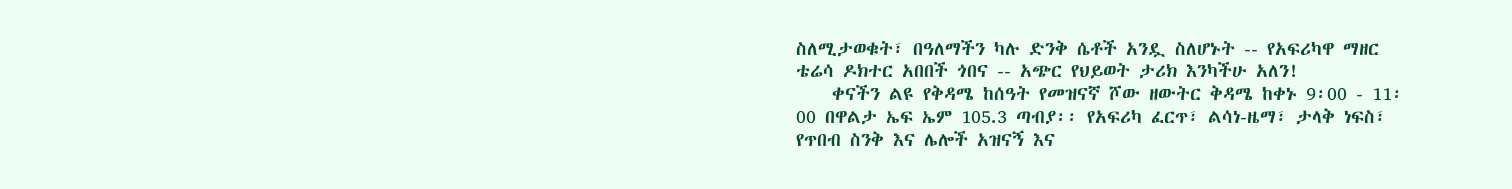ስለሚታወቁት፣ በዓለማችን ካሉ ድንቅ ሴቶች አንዷ ስለሆኑት -- የአፍሪካዋ ማዘር ቴሬሳ ዶክተር አበበች ጎበና -- አጭር የህይወት ታሪክ እንካችሁ አለን!
    ቀናችን ልዩ የቅዳሜ ከሰዓት የመዝናኛ ሾው ዘውትር ቅዳሜ ከቀኑ 9፡00 - 11፡00 በዋልታ ኤፍ ኤም 105.3 ጣብያ፡፡ የአፍሪካ ፈርጥ፣ ልሳነ-ዜማ፣ ታላቅ ነፍስ፣ የጥበብ ስንቅ እና ሌሎች አዝናኝ እና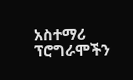አስተማሪ ፕሮግራሞችን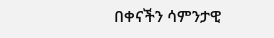በቀናችን ሳምንታዊ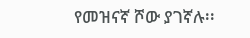የመዝናኛ ሾው ያገኛሉ፡፡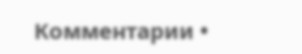Комментарии •